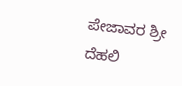ಪೇಜಾವರ ಶ್ರೀ ದೆಹಲಿ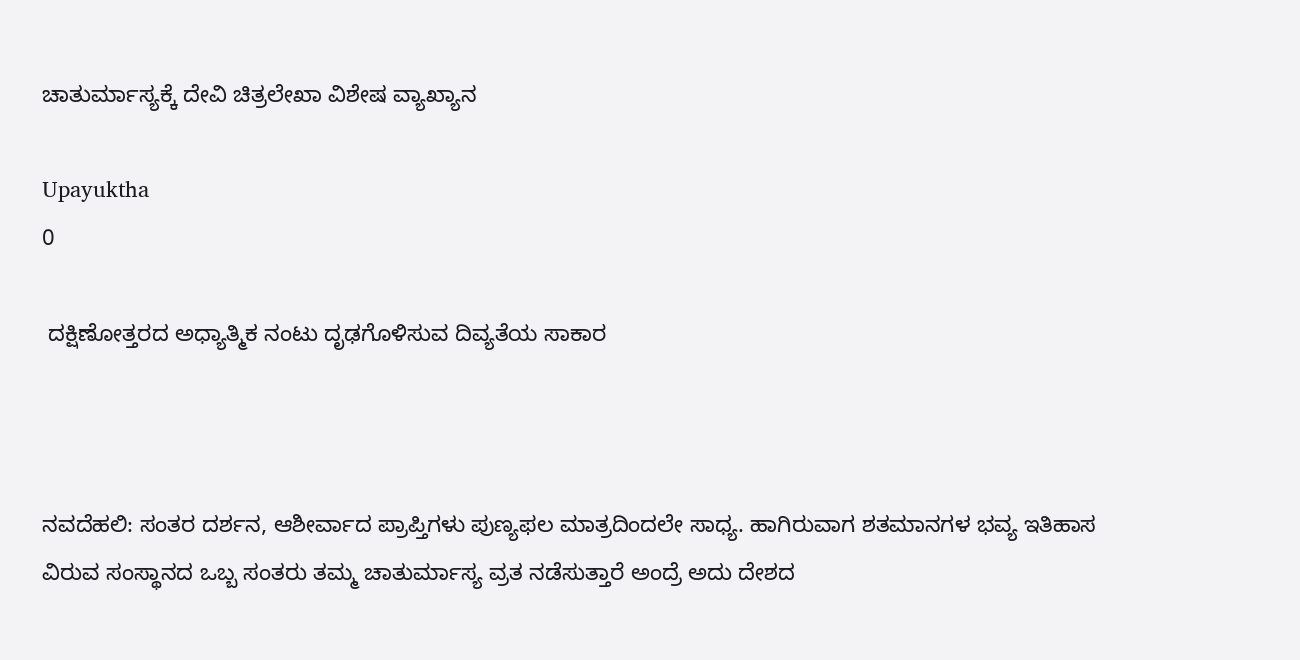ಚಾತುರ್ಮಾಸ್ಯಕ್ಕೆ ದೇವಿ ಚಿತ್ರಲೇಖಾ ವಿಶೇಷ ವ್ಯಾಖ್ಯಾನ

Upayuktha
0

 ದಕ್ಷಿಣೋತ್ತರದ ಅಧ್ಯಾತ್ಮಿಕ ನಂಟು ದೃಢಗೊಳಿಸುವ ದಿವ್ಯತೆಯ ಸಾಕಾರ



ನವದೆಹಲಿ: ಸಂತರ ದರ್ಶನ, ಆಶೀರ್ವಾದ ಪ್ರಾಪ್ತಿಗಳು ಪುಣ್ಯಫಲ ಮಾತ್ರದಿಂದಲೇ ಸಾಧ್ಯ. ಹಾಗಿರುವಾಗ ಶತಮಾನಗಳ ಭವ್ಯ ಇತಿಹಾಸ ವಿರುವ ಸಂಸ್ಥಾನದ ಒಬ್ಬ ಸಂತರು ತಮ್ಮ ಚಾತುರ್ಮಾಸ್ಯ ವ್ರತ ನಡೆಸುತ್ತಾರೆ ಅಂದ್ರೆ ಅದು ದೇಶದ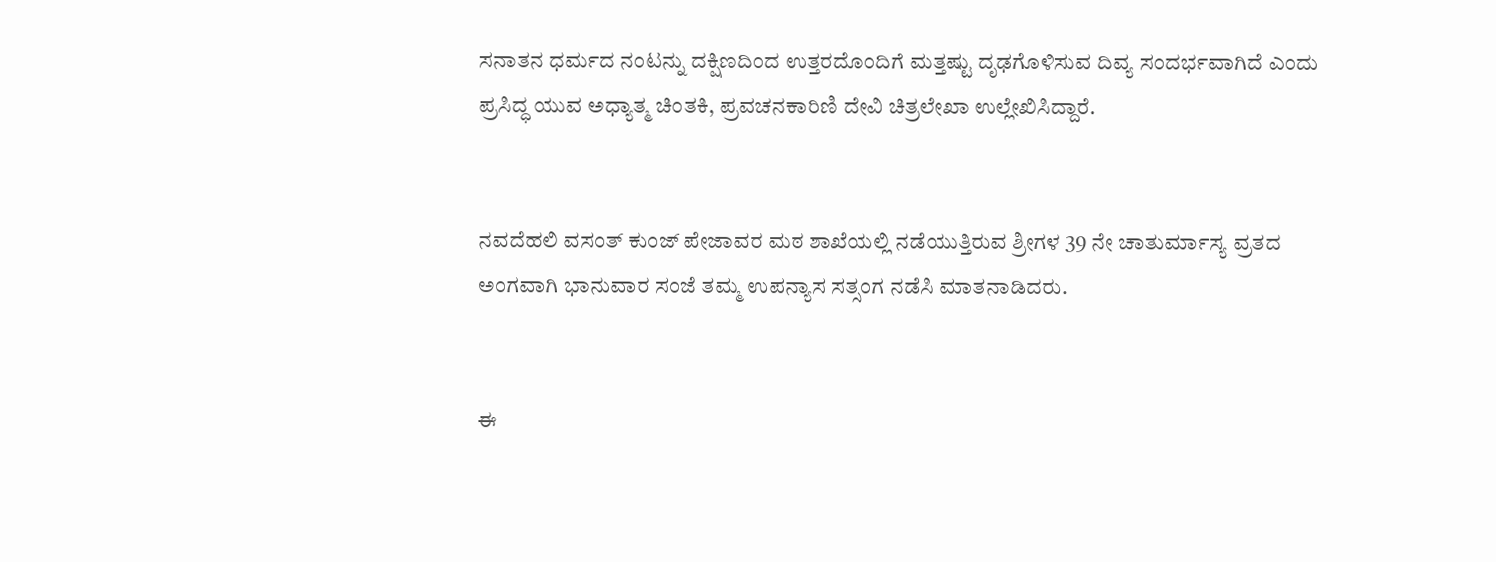ಸನಾತನ ಧರ್ಮದ ನಂಟನ್ನು ದಕ್ಷಿಣದಿಂದ ಉತ್ತರದೊಂದಿಗೆ ಮತ್ತಷ್ಟು ದೃಢಗೊಳಿಸುವ ದಿವ್ಯ ಸಂದರ್ಭವಾಗಿದೆ ಎಂದು ಪ್ರಸಿದ್ಧ ಯುವ ಅಧ್ಯಾತ್ಮ ಚಿಂತಕಿ, ಪ್ರವಚನಕಾರಿಣಿ ದೇವಿ ಚಿತ್ರಲೇಖಾ ಉಲ್ಲೇಖಿಸಿದ್ದಾರೆ.


ನವದೆಹಲಿ ವಸಂತ್ ಕುಂಜ್ ಪೇಜಾವರ ಮಠ ಶಾಖೆಯಲ್ಲಿ ನಡೆಯುತ್ತಿರುವ ಶ್ರೀಗಳ 39 ನೇ ಚಾತುರ್ಮಾಸ್ಯ ವ್ರತದ ಅಂಗವಾಗಿ ಭಾನುವಾರ ಸಂಜೆ ತಮ್ಮ ಉಪನ್ಯಾಸ ಸತ್ಸಂಗ ನಡೆಸಿ ಮಾತನಾಡಿದರು.


ಈ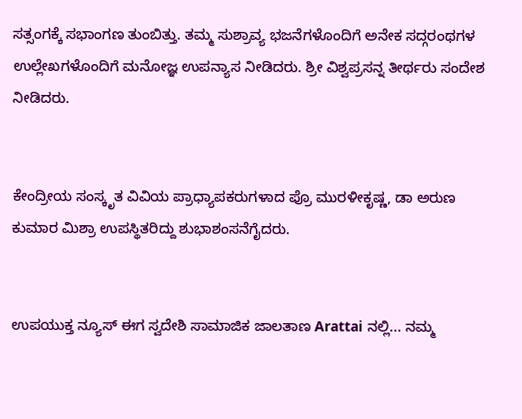ಸತ್ಸಂಗಕ್ಕೆ ಸಭಾಂಗಣ ತುಂಬಿತ್ತು. ತಮ್ಮ ಸುಶ್ರಾವ್ಯ ಭಜನೆಗಳೊಂದಿಗೆ ಅನೇಕ ಸದ್ಗರಂಥಗಳ ಉಲ್ಲೇಖಗಳೊಂದಿಗೆ ಮನೋಜ್ಞ ಉಪನ್ಯಾಸ ನೀಡಿದರು. ಶ್ರೀ ವಿಶ್ವಪ್ರಸನ್ನ ತೀರ್ಥರು ಸಂದೇಶ ನೀಡಿದರು.


ಕೇಂದ್ರೀಯ ಸಂಸ್ಕೃತ ವಿವಿಯ ಪ್ರಾಧ್ಯಾಪಕರುಗಳಾದ ಪ್ರೊ ಮುರಳೀಕೃಷ್ಣ, ಡಾ ಅರುಣ ಕುಮಾರ ಮಿಶ್ರಾ ಉಪಸ್ಥಿತರಿದ್ದು ಶುಭಾಶಂಸನೆಗೈದರು‌.


ಉಪಯುಕ್ತ ನ್ಯೂಸ್ ಈಗ ಸ್ವದೇಶಿ ಸಾಮಾಜಿಕ ಜಾಲತಾಣ Arattai ನಲ್ಲಿ... ನಮ್ಮ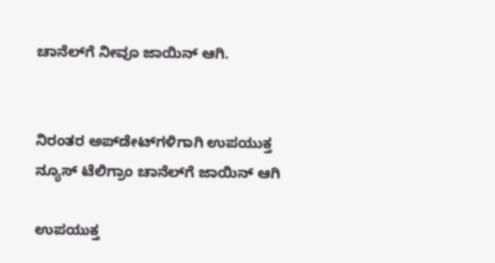ಚಾನೆಲ್‌ಗೆ ನೀವೂ ಜಾಯಿನ್ ಆಗಿ.


ನಿರಂತರ ಅಪ್‌ಡೇಟ್‌ಗಳಿಗಾಗಿ ಉಪಯುಕ್ತ ನ್ಯೂಸ್‌ ಟೆಲಿಗ್ರಾಂ ಚಾನೆಲ್‌ಗೆ ಜಾಯಿನ್‌ ಆಗಿ

ಉಪಯುಕ್ತ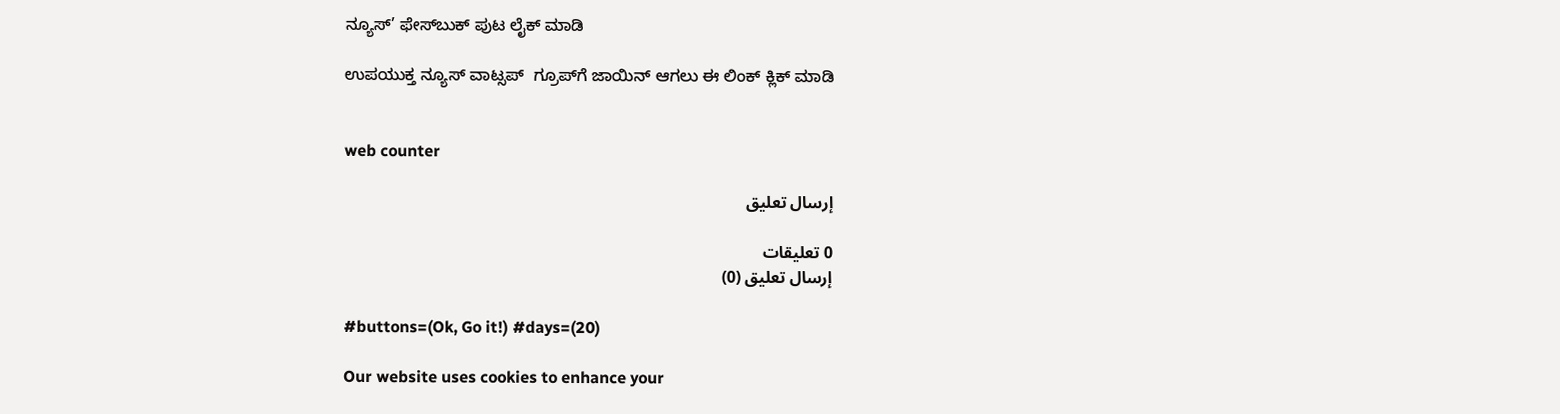ನ್ಯೂಸ್‌’ ಫೇಸ್‌ಬುಕ್ ಪುಟ ಲೈಕ್ ಮಾಡಿ

ಉಪಯುಕ್ತ ನ್ಯೂಸ್‌ ವಾಟ್ಸಪ್‌  ಗ್ರೂಪ್‌ಗೆ ಜಾಯಿನ್ ಆಗಲು ಈ ಲಿಂಕ್ ಕ್ಲಿಕ್ ಮಾಡಿ


web counter

إرسال تعليق

0 تعليقات
إرسال تعليق (0)

#buttons=(Ok, Go it!) #days=(20)

Our website uses cookies to enhance your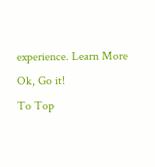experience. Learn More
Ok, Go it!
To Top